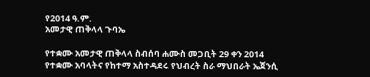የ2014 ዓ.ም.
አመታዊ ጠቅላላ ጉባኤ

የተቋሙ አመታዊ ጠቅላላ ስብሰባ ሐሙስ መጋቢት 29 ቀን 2014 የተቋሙ አባላትና የከተማ አስተዳደሩ የህብረት ስራ ማህበራት ኤጀንሲ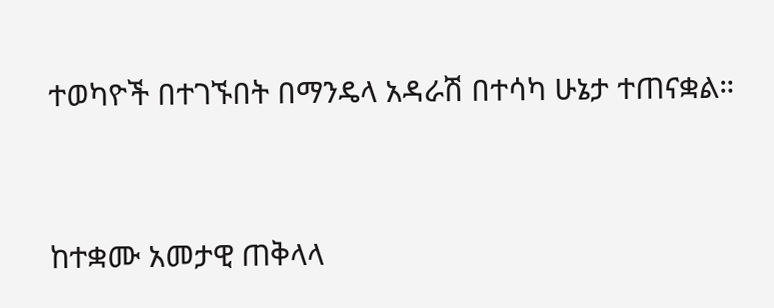ተወካዮች በተገኙበት በማንዴላ አዳራሽ በተሳካ ሁኔታ ተጠናቋል።


ከተቋሙ አመታዊ ጠቅላላ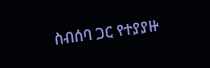ስብሰባ ጋር የተያያዙ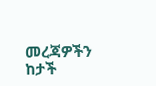መረጃዎችን ከታች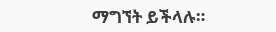ማግኘት ይችላሉ።